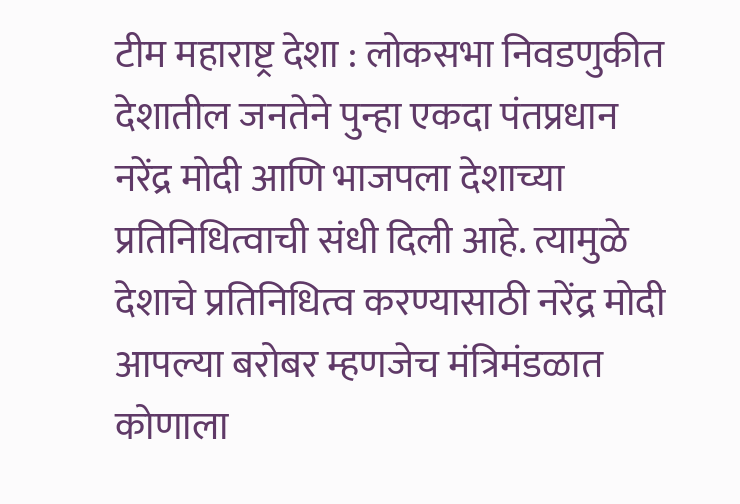टीम महाराष्ट्र देशा : लोकसभा निवडणुकीत देशातील जनतेने पुन्हा एकदा पंतप्रधान नरेंद्र मोदी आणि भाजपला देशाच्या प्रतिनिधित्वाची संधी दिली आहे. त्यामुळे देशाचे प्रतिनिधित्व करण्यासाठी नरेंद्र मोदी आपल्या बरोबर म्हणजेच मंत्रिमंडळात कोणाला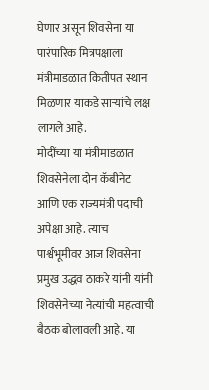घेणार असून शिवसेना या पारंपारिक मित्रपक्षाला मंत्रीमाडळात कितीपत स्थान मिळणार याकडे साऱ्यांचे लक्ष लागले आहे.
मोदींच्या या मंत्रीमाडळात शिवसेनेला दोन कॅबीनेट आणि एक राज्यमंत्री पदाची अपेक्षा आहे. त्याच पार्श्वभूमीवर आज शिवसेना प्रमुख उद्धव ठाकरे यांनी यांनी शिवसेनेच्या नेत्यांची महत्वाची बैठक बोलावली आहे. या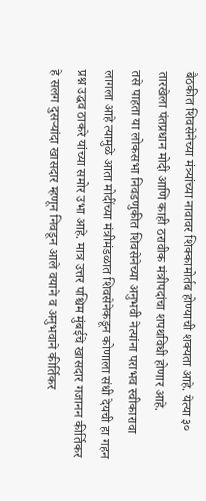बैठकीत शिवसेनेच्या मंत्र्यांच्या नावावर शिक्कामोर्तब होण्याची शक्यता आहे. येत्या ३० तारखेला पंतप्रधान मोदी आणि काही ठरावीक मंत्रीपदांचा शपथविधी होणार आहे.
तसे पाहता या लोकसभा निवडणुकीत शिवसेनेच्या अनुभवी नेत्यांना पराभव स्वीकारावा लागला आहे त्यामुळे आता मोदींच्या मंत्रीमंडळात शिवसेनेकडून कोणाला संधी देयची हा गहन प्रश्न उद्धव ठाकरे यांच्या समोर उभा आहे. मात्र उत्तर पश्चिम मुंबईचे खासदार गजानन कीर्तिकर हे सलग दुसऱ्यांदा खासदार म्हणून निवडून आले वयाने व अनुभवाने कीर्तिकर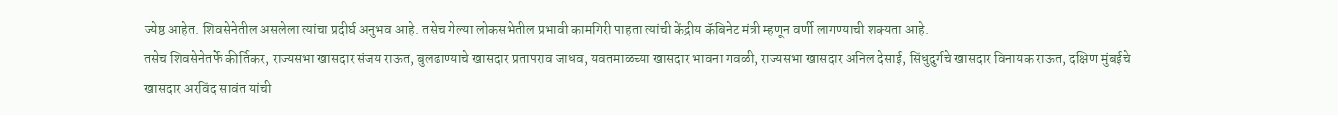ज्येष्ठ आहेत. शिवसेनेतील असलेला त्यांचा प्रदीर्घ अनुभव आहे. तसेच गेल्या लोकसभेतील प्रभावी कामगिरी पाहता त्यांची केंद्रीय कॅबिनेट मंत्री म्हणून वर्णी लागण्याची शक्यता आहे.
तसेच शिवसेनेतर्फे कीर्तिकर, राज्यसभा खासदार संजय राऊत, बुलढाण्याचे खासदार प्रतापराव जाधव, यवतमाळच्या खासदार भावना गवळी, राज्यसभा खासदार अनिल देसाई, सिंधुदुर्गचे खासदार विनायक राऊत, दक्षिण मुंबईचे खासदार अरविंद सावंत यांची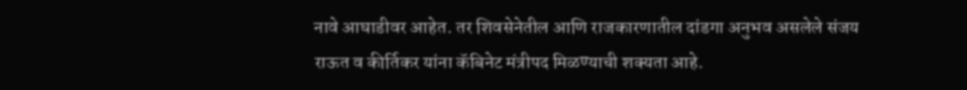नावे आघाडीवर आहेत. तर शिवसेनेतील आणि राजकारणातील दांडगा अनुभव असलेले संजय राऊत व कीर्तिकर यांना कॅबिनेट मंत्रीपद मिळण्याची शक्यता आहे.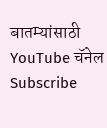बातम्यांसाठी YouTube चॅनेल Subscribe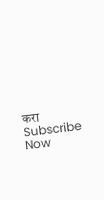करा
Subscribe Now